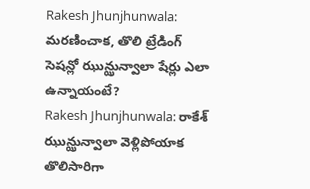Rakesh Jhunjhunwala: మరణించాక, తొలి ట్రేడింగ్ సెషన్లో ఝున్ఝున్వాలా షేర్లు ఎలా ఉన్నాయంటే?
Rakesh Jhunjhunwala: రాకేశ్ ఝున్ఝున్వాలా వెళ్లిపోయాక తొలిసారిగా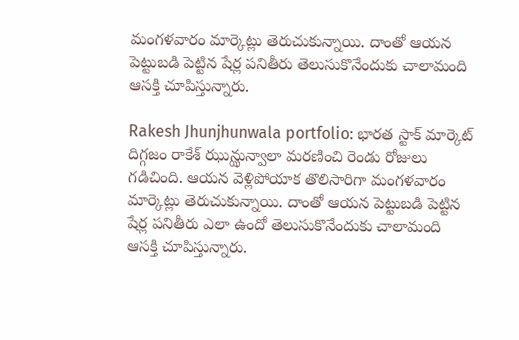మంగళవారం మార్కెట్లు తెరుచుకున్నాయి. దాంతో ఆయన పెట్టుబడి పెట్టిన షేర్ల పనితీరు తెలుసుకొనేందుకు చాలామంది ఆసక్తి చూపిస్తున్నారు.

Rakesh Jhunjhunwala portfolio: భారత స్టాక్ మార్కెట్ దిగ్గజం రాకేశ్ ఝున్ఝున్వాలా మరణించి రెండు రోజులు గడిచింది. ఆయన వెళ్లిపోయాక తొలిసారిగా మంగళవారం మార్కెట్లు తెరుచుకున్నాయి. దాంతో ఆయన పెట్టుబడి పెట్టిన షేర్ల పనితీరు ఎలా ఉందో తెలుసుకొనేందుకు చాలామంది ఆసక్తి చూపిస్తున్నారు.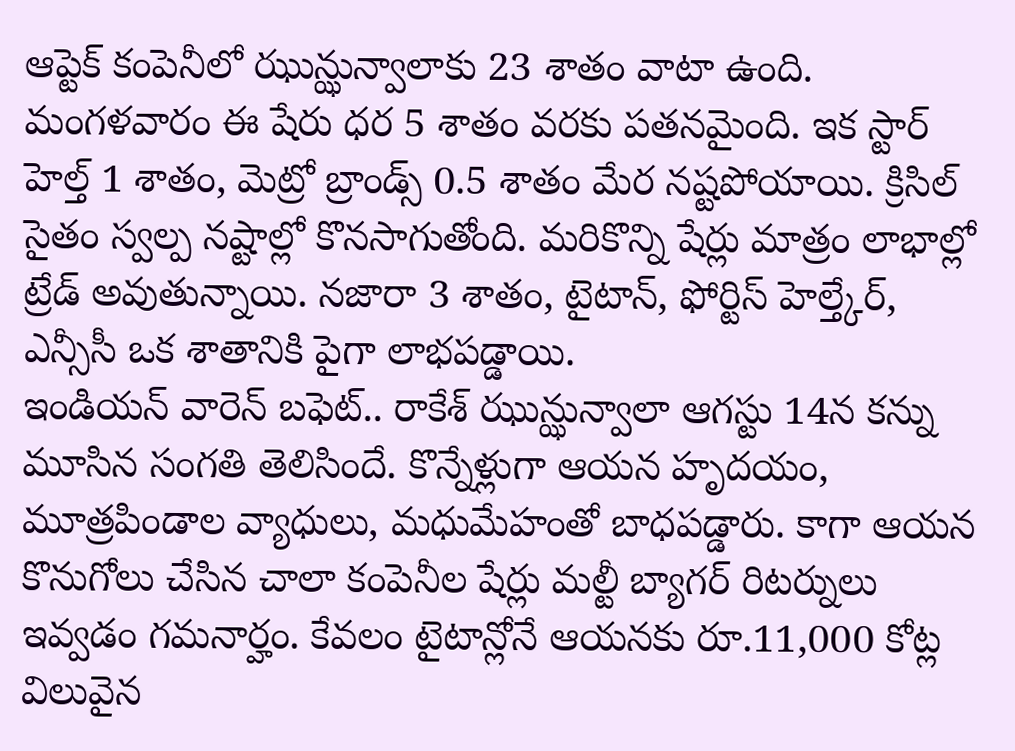ఆప్టెక్ కంపెనీలో ఝున్ఝున్వాలాకు 23 శాతం వాటా ఉంది. మంగళవారం ఈ షేరు ధర 5 శాతం వరకు పతనమైంది. ఇక స్టార్ హెల్త్ 1 శాతం, మెట్రో బ్రాండ్స్ 0.5 శాతం మేర నష్టపోయాయి. క్రిసిల్ సైతం స్వల్ప నష్టాల్లో కొనసాగుతోంది. మరికొన్ని షేర్లు మాత్రం లాభాల్లో ట్రేడ్ అవుతున్నాయి. నజారా 3 శాతం, టైటాన్, ఫోర్టిస్ హెల్త్కేర్, ఎన్సీసీ ఒక శాతానికి పైగా లాభపడ్డాయి.
ఇండియన్ వారెన్ బఫెట్.. రాకేశ్ ఝున్ఝున్వాలా ఆగస్టు 14న కన్ను మూసిన సంగతి తెలిసిందే. కొన్నేళ్లుగా ఆయన హృదయం, మూత్రపిండాల వ్యాధులు, మధుమేహంతో బాధపడ్డారు. కాగా ఆయన కొనుగోలు చేసిన చాలా కంపెనీల షేర్లు మల్టీ బ్యాగర్ రిటర్నులు ఇవ్వడం గమనార్హం. కేవలం టైటాన్లోనే ఆయనకు రూ.11,000 కోట్ల విలువైన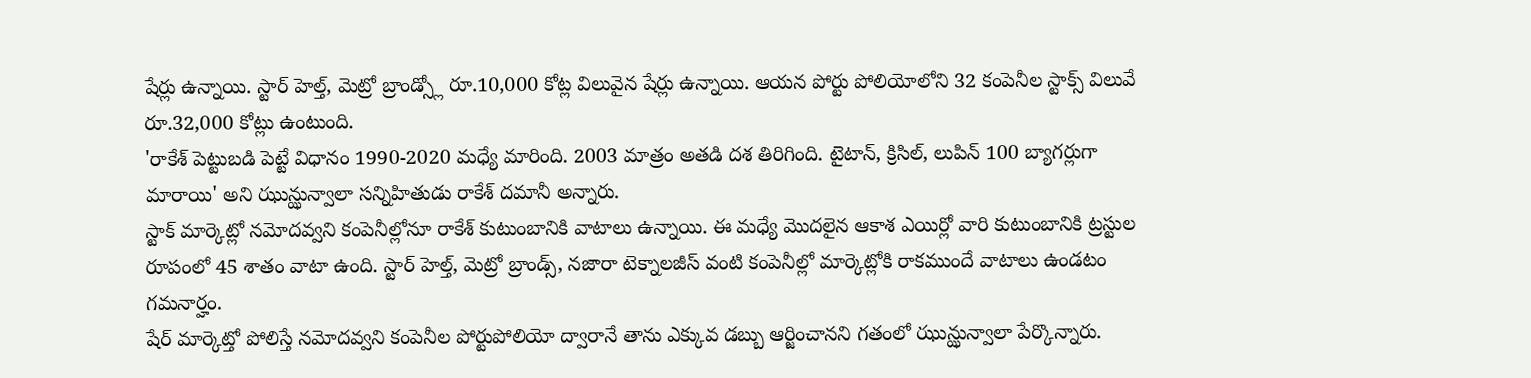షేర్లు ఉన్నాయి. స్టార్ హెల్త్, మెట్రో బ్రాండ్స్లో రూ.10,000 కోట్ల విలువైన షేర్లు ఉన్నాయి. ఆయన పోర్టు పోలియోలోని 32 కంపెనీల స్టాక్స్ విలువే రూ.32,000 కోట్లు ఉంటుంది.
'రాకేశ్ పెట్టుబడి పెట్టే విధానం 1990-2020 మధ్యే మారింది. 2003 మాత్రం అతడి దశ తిరిగింది. టైటాన్, క్రిసిల్, లుపిన్ 100 బ్యాగర్లుగా మారాయి' అని ఝున్ఝున్వాలా సన్నిహితుడు రాకేశ్ దమానీ అన్నారు.
స్టాక్ మార్కెట్లో నమోదవ్వని కంపెనీల్లోనూ రాకేశ్ కుటుంబానికి వాటాలు ఉన్నాయి. ఈ మధ్యే మొదలైన ఆకాశ ఎయిర్లో వారి కుటుంబానికి ట్రస్టుల రూపంలో 45 శాతం వాటా ఉంది. స్టార్ హెల్త్, మెట్రో బ్రాండ్స్, నజారా టెక్నాలజీస్ వంటి కంపెనీల్లో మార్కెట్లోకి రాకముందే వాటాలు ఉండటం గమనార్హం.
షేర్ మార్కెట్తో పోలిస్తే నమోదవ్వని కంపెనీల పోర్టుపోలియో ద్వారానే తాను ఎక్కువ డబ్బు ఆర్జించానని గతంలో ఝున్ఝున్వాలా పేర్కొన్నారు.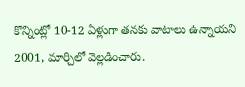కొన్నింట్లో 10-12 ఏళ్లుగా తనకు వాటాలు ఉన్నాయని 2001, మార్చిలో వెల్లడించారు.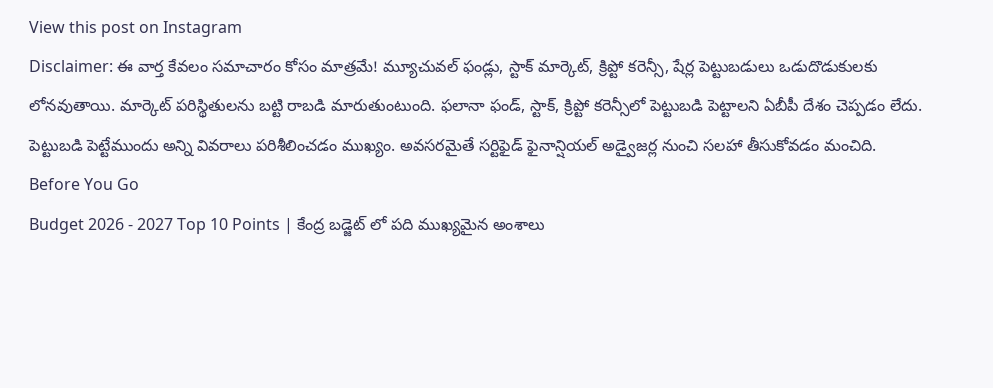View this post on Instagram
Disclaimer: ఈ వార్త కేవలం సమాచారం కోసం మాత్రమే! మ్యూచువల్ ఫండ్లు, స్టాక్ మార్కెట్, క్రిప్టో కరెన్సీ, షేర్ల పెట్టుబడులు ఒడుదొడుకులకు లోనవుతాయి. మార్కెట్ పరిస్థితులను బట్టి రాబడి మారుతుంటుంది. ఫలానా ఫండ్, స్టాక్, క్రిప్టో కరెన్సీలో పెట్టుబడి పెట్టాలని ఏబీపీ దేశం చెప్పడం లేదు. పెట్టుబడి పెట్టేముందు అన్ని వివరాలు పరిశీలించడం ముఖ్యం. అవసరమైతే సర్టిఫైడ్ ఫైనాన్షియల్ అడ్వైజర్ల నుంచి సలహా తీసుకోవడం మంచిది.
Before You Go
Budget 2026 - 2027 Top 10 Points | కేంద్ర బడ్జెట్ లో పది ముఖ్యమైన అంశాలు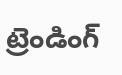ట్రెండింగ్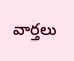వార్తలు